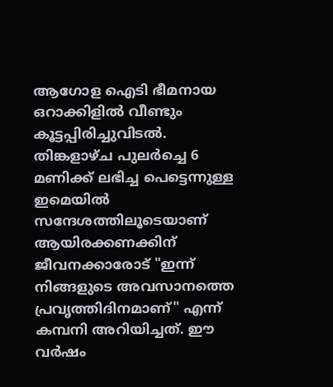ആഗോള ഐടി ഭീമനായ ഒറാക്കിളിൽ വീണ്ടും കൂട്ടപ്പിരിച്ചുവിടൽ. തിങ്കളാഴ്ച പുലർച്ചെ 6 മണിക്ക് ലഭിച്ച പെട്ടെന്നുള്ള ഇമെയിൽ സന്ദേശത്തിലൂടെയാണ് ആയിരക്കണക്കിന് ജീവനക്കാരോട് "ഇന്ന് നിങ്ങളുടെ അവസാനത്തെ പ്രവൃത്തിദിനമാണ്" എന്ന് കമ്പനി അറിയിച്ചത്. ഈ വർഷം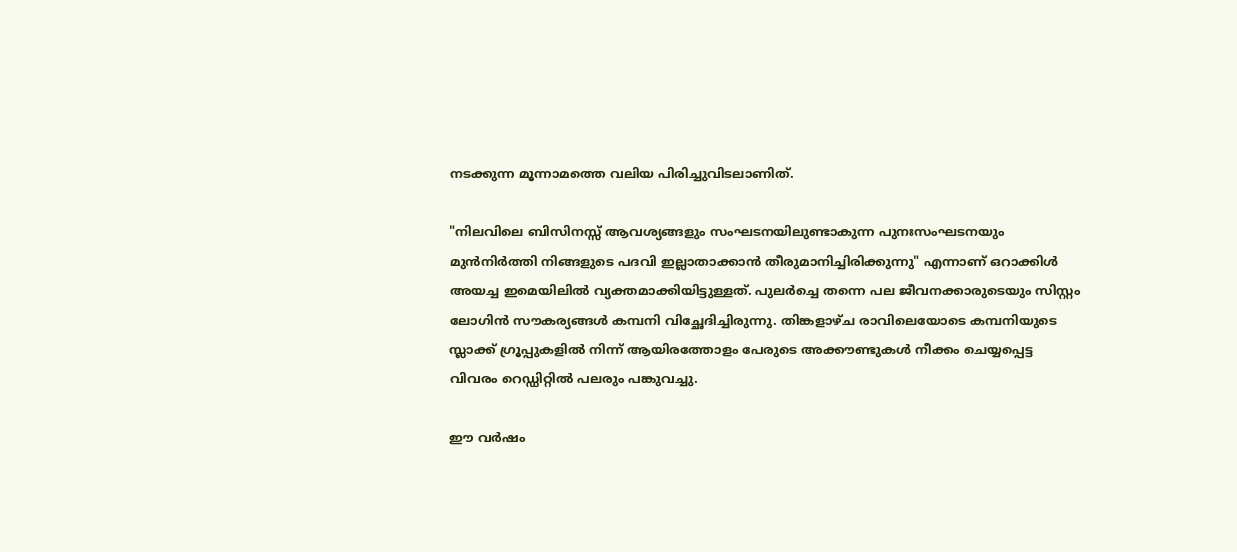നടക്കുന്ന മൂന്നാമത്തെ വലിയ പിരിച്ചുവിടലാണിത്.

"നിലവിലെ ബിസിനസ്സ് ആവശ്യങ്ങളും സംഘടനയിലുണ്ടാകുന്ന പുനഃസംഘടനയും മുൻനിർത്തി നിങ്ങളുടെ പദവി ഇല്ലാതാക്കാൻ തീരുമാനിച്ചിരിക്കുന്നു" എന്നാണ് ഒറാക്കിൾ അയച്ച ഇമെയിലിൽ വ്യക്തമാക്കിയിട്ടുള്ളത്. പുലർച്ചെ തന്നെ പല ജീവനക്കാരുടെയും സിസ്റ്റം ലോഗിൻ സൗകര്യങ്ങൾ കമ്പനി വിച്ഛേദിച്ചിരുന്നു. തിങ്കളാഴ്ച രാവിലെയോടെ കമ്പനിയുടെ സ്ലാക്ക് ഗ്രൂപ്പുകളിൽ നിന്ന് ആയിരത്തോളം പേരുടെ അക്കൗണ്ടുകൾ നീക്കം ചെയ്യപ്പെട്ട വിവരം റെഡ്ഡിറ്റില്‍ പലരും പങ്കുവച്ചു.

ഈ വർഷം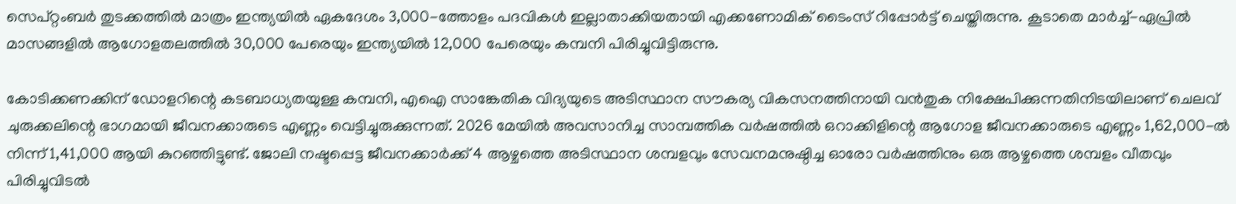സെപ്റ്റംബർ തുടക്കത്തിൽ മാത്രം ഇന്ത്യയിൽ ഏകദേശം 3,000-ത്തോളം പദവികൾ ഇല്ലാതാക്കിയതായി എക്കണോമിക് ടൈംസ് റിപ്പോർട്ട് ചെയ്തിരുന്നു. കൂടാതെ മാർച്ച്-ഏപ്രിൽ മാസങ്ങളിൽ ആഗോളതലത്തിൽ 30,000 പേരെയും ഇന്ത്യയിൽ 12,000 പേരെയും കമ്പനി പിരിച്ചുവിട്ടിരുന്നു.

കോടിക്കണക്കിന് ഡോളറിന്റെ കടബാധ്യതയുള്ള കമ്പനി, എഐ സാങ്കേതിക വിദ്യയുടെ അടിസ്ഥാന സൗകര്യ വികസനത്തിനായി വൻതുക നിക്ഷേപിക്കുന്നതിനിടയിലാണ് ചെലവ് ചുരുക്കലിന്റെ ഭാഗമായി ജീവനക്കാരുടെ എണ്ണം വെട്ടിച്ചുരുക്കുന്നത്. 2026 മേയിൽ അവസാനിച്ച സാമ്പത്തിക വർഷത്തിൽ ഒറാക്കിളിന്റെ ആഗോള ജീവനക്കാരുടെ എണ്ണം 1,62,000-ൽ നിന്ന് 1,41,000 ആയി കുറഞ്ഞിട്ടുണ്ട്. ജോലി നഷ്ടപ്പെട്ട ജീവനക്കാർക്ക് 4 ആഴ്ചത്തെ അടിസ്ഥാന ശമ്പളവും സേവനമനുഷ്ഠിച്ച ഓരോ വർഷത്തിനും ഒരു ആഴ്ചത്തെ ശമ്പളം വീതവും പിരിച്ചുവിടൽ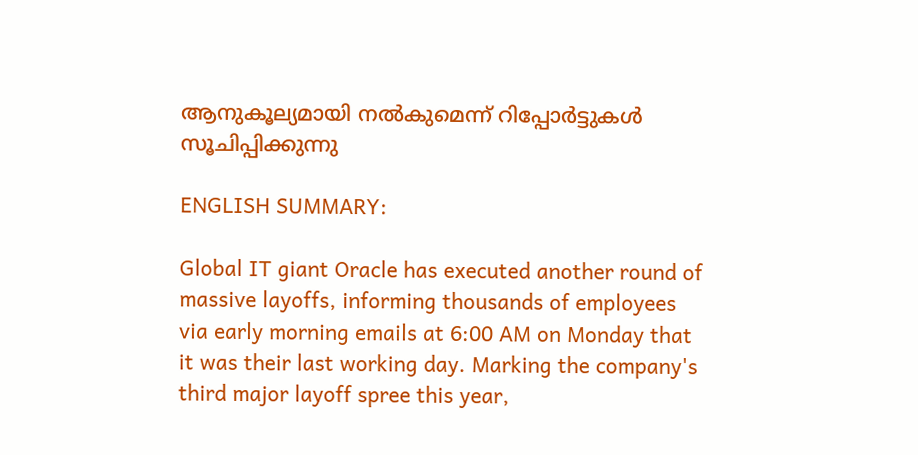ആനുകൂല്യമായി നൽകുമെന്ന് റിപ്പോർട്ടുകൾ സൂചിപ്പിക്കുന്നു

ENGLISH SUMMARY:

Global IT giant Oracle has executed another round of massive layoffs, informing thousands of employees via early morning emails at 6:00 AM on Monday that it was their last working day. Marking the company's third major layoff spree this year,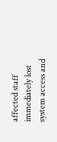affected staff immediately lost system access and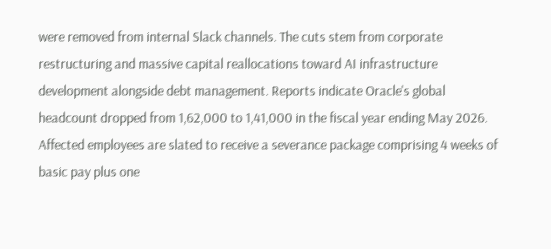were removed from internal Slack channels. The cuts stem from corporate restructuring and massive capital reallocations toward AI infrastructure development alongside debt management. Reports indicate Oracle's global headcount dropped from 1,62,000 to 1,41,000 in the fiscal year ending May 2026. Affected employees are slated to receive a severance package comprising 4 weeks of basic pay plus one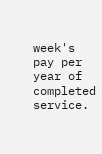week's pay per year of completed service.